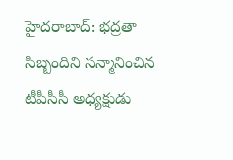హైదరాబాద్: భద్రతా సిబ్బందిని సన్మానించిన టీపీసీసీ అధ్యక్షుడు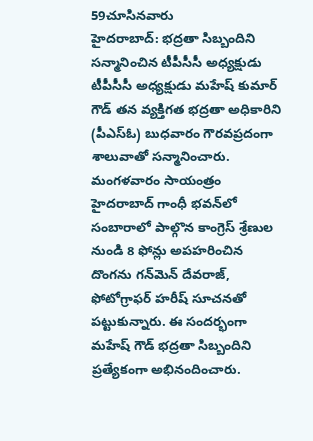59చూసినవారు
హైదరాబాద్: భద్రతా సిబ్బందిని సన్మానించిన టీపీసీసీ అధ్యక్షుడు
టీపీసీసీ అధ్యక్షుడు మహేష్ కుమార్ గౌడ్ తన వ్యక్తిగత భద్రతా అధికారిని (పీఎస్ఓ) బుధవారం గౌరవప్రదంగా శాలువాతో సన్మానించారు. మంగళవారం సాయంత్రం హైదరాబాద్ గాంధీ భవన్‌లో సంబారాలో పాల్గొన కాంగ్రెస్ శ్రేణుల నుండి 8 ఫోన్లు అపహరించిన దొంగను గన్‌మెన్ దేవరాజ్, ఫోటోగ్రాఫర్ హరీష్ సూచనతో పట్టుకున్నారు. ఈ సందర్భంగా మహేష్ గౌడ్ భద్రతా సిబ్బందిని ప్రత్యేకంగా అభినందించారు.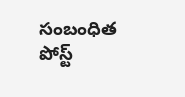సంబంధిత పోస్ట్